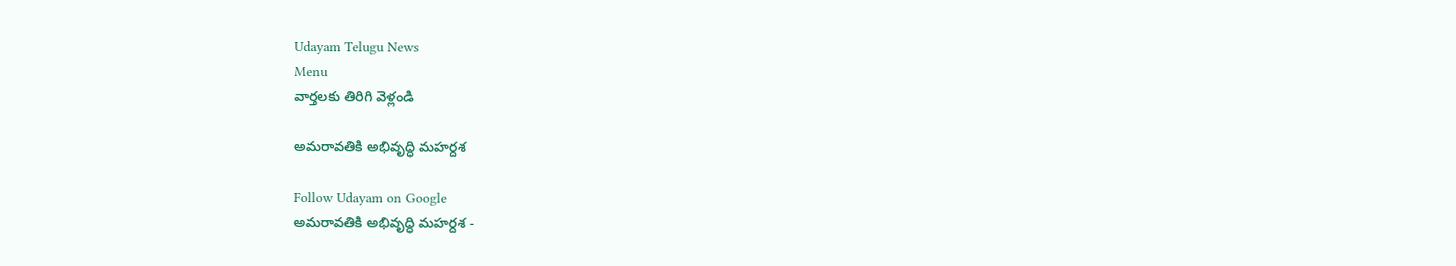Udayam Telugu News
Menu
వార్తలకు తిరిగి వెళ్లండి

అమరావతికి అభివృద్ధి మహర్దశ

Follow Udayam on Google
అమరావతికి అభివృద్ధి మహర్దశ -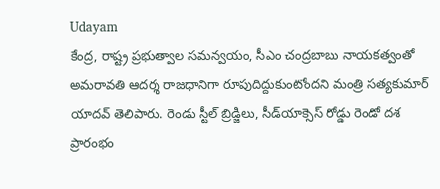Udayam
కేంద్ర, రాష్ట్ర ప్రభుత్వాల సమన్వయం, సీఎం చంద్రబాబు నాయకత్వంతో అమరావతి ఆదర్శ రాజధానిగా రూపుదిద్దుకుంటోందని మంత్రి సత్యకుమార్‌ యాదవ్‌ తెలిపారు. రెండు స్టీల్‌ బ్రిడ్జిలు, సీడ్‌యాక్సెస్‌ రోడ్డు రెండో దశ ప్రారంభం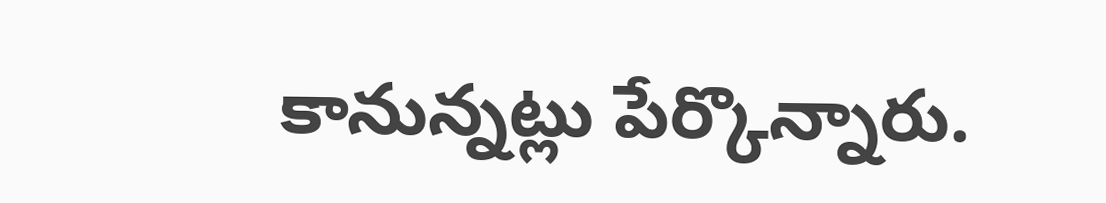కానున్నట్లు పేర్కొన్నారు.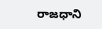రాజధాని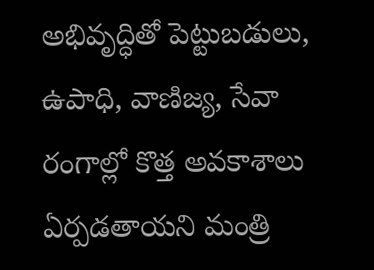అభివృద్ధితో పెట్టుబడులు, ఉపాధి, వాణిజ్య, సేవా రంగాల్లో కొత్త అవకాశాలు ఏర్పడతాయని మంత్రి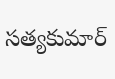సత్యకుమార్‌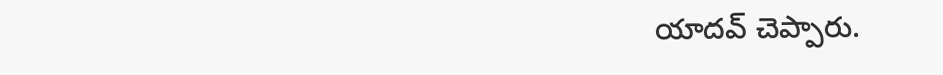యాదవ్‌ చెప్పారు.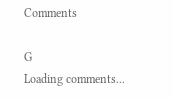Comments

G
Loading comments...